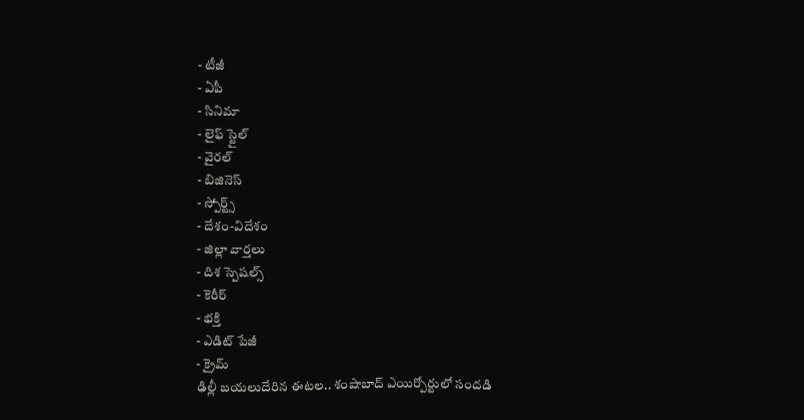- టీజీ
- ఏపీ
- సినిమా
- లైఫ్ స్టైల్
- వైరల్
- బిజినెస్
- స్పోర్ట్స్
- దేశం-విదేశం
- జిల్లా వార్తలు
- దిశ స్పెషల్స్
- కెరీర్
- భక్తి
- ఎడిట్ పేజీ
- క్రైమ్
ఢిల్లీ బయలుదేరిన ఈటల.. శంషాబాద్ ఎయిర్పోర్టులో సందడి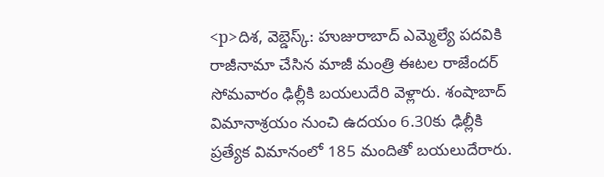<p>దిశ, వెబ్డెస్క్: హుజురాబాద్ ఎమ్మెల్యే పదవికి రాజీనామా చేసిన మాజీ మంత్రి ఈటల రాజేందర్ సోమవారం ఢిల్లీకి బయలుదేరి వెళ్లారు. శంషాబాద్ విమానాశ్రయం నుంచి ఉదయం 6.30కు ఢిల్లీకి ప్రత్యేక విమానంలో 185 మందితో బయలుదేరారు.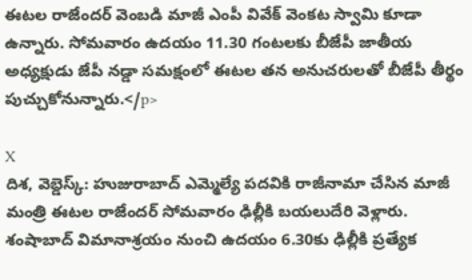ఈటల రాజేందర్ వెంబడి మాజీ ఎంపీ వివేక్ వెంకట స్వామి కూడా ఉన్నారు. సోమవారం ఉదయం 11.30 గంటలకు బీజేపీ జాతీయ అధ్యక్షుడు జేపీ నడ్డా సమక్షంలో ఈటల తన అనుచరులతో బీజేపీ తీర్థం పుచ్చుకోనున్నారు.</p>

X
దిశ, వెబ్డెస్క్: హుజురాబాద్ ఎమ్మెల్యే పదవికి రాజీనామా చేసిన మాజీ మంత్రి ఈటల రాజేందర్ సోమవారం ఢిల్లీకి బయలుదేరి వెళ్లారు. శంషాబాద్ విమానాశ్రయం నుంచి ఉదయం 6.30కు ఢిల్లీకి ప్రత్యేక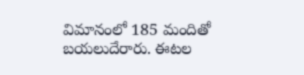విమానంలో 185 మందితో బయలుదేరారు. ఈటల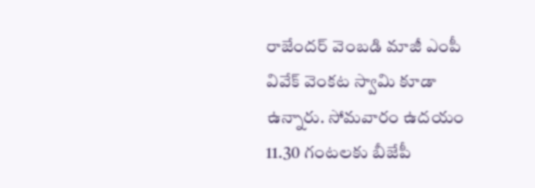రాజేందర్ వెంబడి మాజీ ఎంపీ వివేక్ వెంకట స్వామి కూడా ఉన్నారు. సోమవారం ఉదయం 11.30 గంటలకు బీజేపీ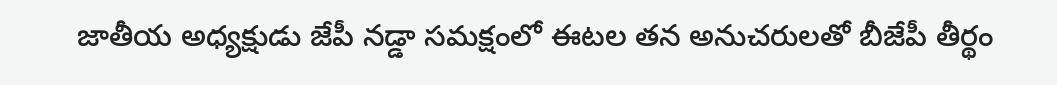జాతీయ అధ్యక్షుడు జేపీ నడ్డా సమక్షంలో ఈటల తన అనుచరులతో బీజేపీ తీర్థం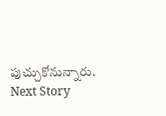పుచ్చుకోనున్నారు.
Next Story